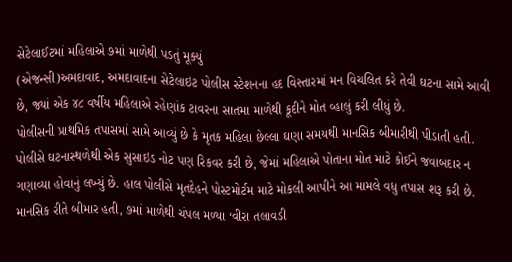સેટેલાઈટમાં મહિલાએ ૭માં માળેથી પડતું મૂક્યું
(એજન્સી)અમદાવાદ, અમદાવાદના સેટેલાઇટ પોલીસ સ્ટેશનના હદ વિસ્તારમાં મન વિચલિત કરે તેવી ઘટના સામે આવી છે, જ્યાં એક ૪૮ વર્ષીય મહિલાએ રહેણાંક ટાવરના સાતમા માળેથી કૂદીને મોત વ્હાલું કરી લીધું છે.
પોલીસની પ્રાથમિક તપાસમાં સામે આવ્યું છે કે મૃતક મહિલા છેલ્લા ઘણા સમયથી માનસિક બીમારીથી પીડાતી હતી. પોલીસે ઘટનાસ્થળેથી એક સુસાઇડ નોટ પણ રિકવર કરી છે, જેમાં મહિલાએ પોતાના મોત માટે કોઈને જવાબદાર ન ગણાવ્યા હોવાનું લખ્યું છે. હાલ પોલીસે મૃતદેહને પોસ્ટમોર્ટમ માટે મોકલી આપીને આ મામલે વધુ તપાસ શરૂ કરી છે.
માનસિક રીતે બીમાર હતી, ૭માં માળેથી ચંપલ મળ્યા ‘વીરા તલાવડી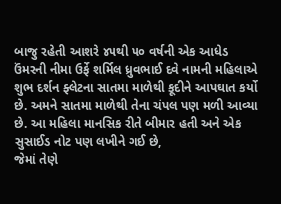બાજુ રહેતી આશરે ૪૫થી ૫૦ વર્ષની એક આધેડ ઉંમરની નીમા ઉર્ફે શર્મિલ ધ્રુવભાઈ દવે નામની મહિલાએ શુભ દર્શન ફ્લેટના સાતમા માળેથી કૂદીને આપઘાત કર્યો છે. અમને સાતમા માળેથી તેના ચંપલ પણ મળી આવ્યા છે. આ મહિલા માનસિક રીતે બીમાર હતી અને એક સુસાઈડ નોટ પણ લખીને ગઈ છે,
જેમાં તેણે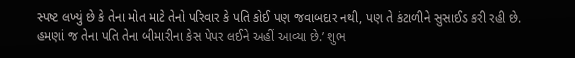સ્પષ્ટ લખ્યું છે કે તેના મોત માટે તેનો પરિવાર કે પતિ કોઈ પણ જવાબદાર નથી, પણ તે કંટાળીને સુસાઈડ કરી રહી છે. હમણાં જ તેના પતિ તેના બીમારીના કેસ પેપર લઈને અહીં આવ્યા છે.’ શુભ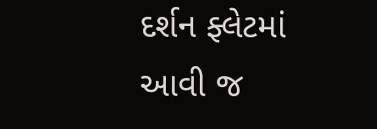દર્શન ફ્લેટમાં આવી જ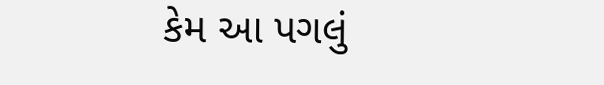કેમ આ પગલું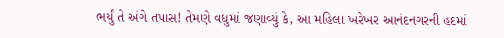ભર્યું તે અંગે તપાસ! તેમણે વધુમાં જણાવ્યું કે, આ મહિલા ખરેખર આનંદનગરની હદમાં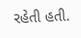રહેતી હતી.